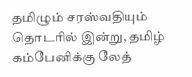தமிழும் சரஸ்வதியும் தொடரில் இன்று, தமிழ் கம்பேனிக்கு லேத்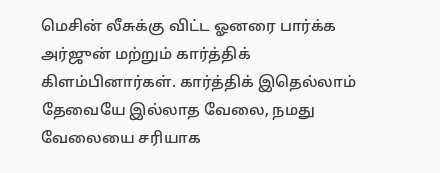மெசின் லீசுக்கு விட்ட ஓனரை பார்க்க அர்ஜுன் மற்றும் கார்த்திக் கிளம்பினார்கள். கார்த்திக் இதெல்லாம் தேவையே இல்லாத வேலை, நமது வேலையை சரியாக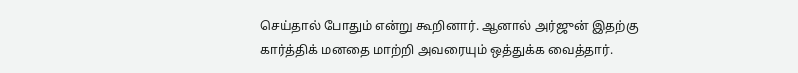செய்தால் போதும் என்று கூறினார். ஆனால் அர்ஜுன் இதற்கு கார்த்திக் மனதை மாற்றி அவரையும் ஒத்துக்க வைத்தார்.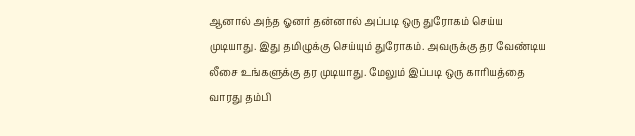ஆனால் அந்த ஓனர் தன்னால் அப்படி ஒரு துரோகம் செய்ய முடியாது. இது தமிழுக்கு செய்யும் துரோகம். அவருக்கு தர வேண்டிய லீசை உங்களுக்கு தர முடியாது. மேலும் இப்படி ஒரு காரியத்தை வாரது தம்பி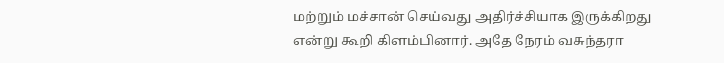மற்றும் மச்சான் செய்வது அதிர்ச்சியாக இருக்கிறது என்று கூறி கிளம்பினார். அதே நேரம் வசுந்தரா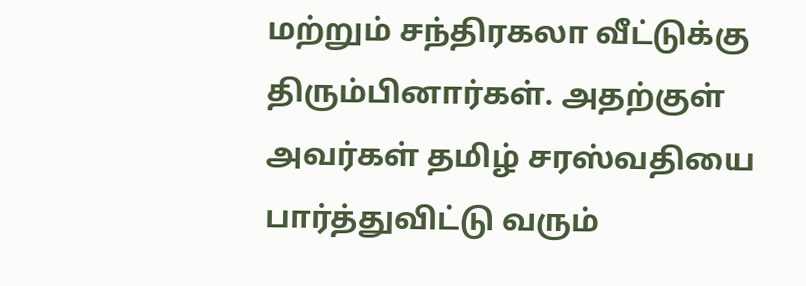மற்றும் சந்திரகலா வீட்டுக்கு திரும்பினார்கள். அதற்குள் அவர்கள் தமிழ் சரஸ்வதியை பார்த்துவிட்டு வரும்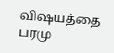விஷயத்தை பரமு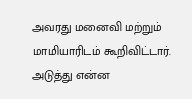அவரது மனைவி மற்றும் மாமியாரிடம் கூறிவிட்டார். அடுத்து என்ன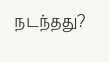நடந்தது?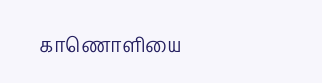காணொளியை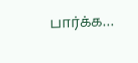பார்க்க…